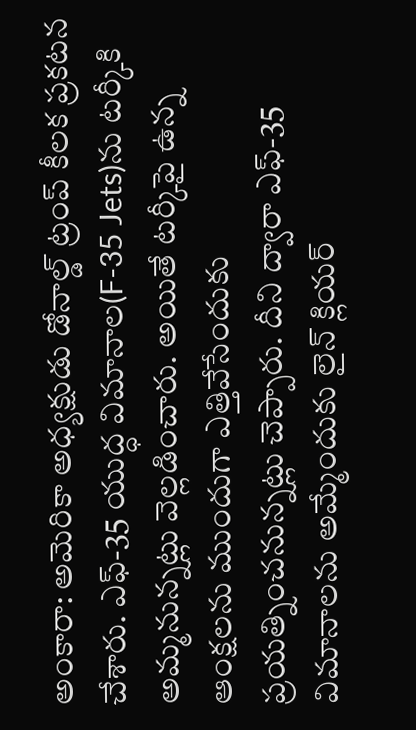అంకారా: అమెరికా అధ్యక్షుడు డోనాల్డ్ ట్రంప్ కీలక ప్రకటన చేశారు. ఎఫ్-35 యుద్ధ విమానాల(F-35 Jets)ను టర్కీకి అమ్మనున్నట్లు వెల్లడించారు. అయితే టర్కీపై ఉన్న ఆంక్షలను ముందుగా ఎత్తివేసేందుకు ప్రయత్నించనున్నట్లు చెప్పారు. దీని ద్వారా ఎఫ్-35 విమానాలను అమ్మేందుకు లైన్ క్లియర్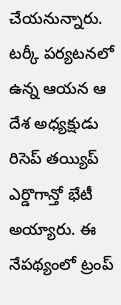చేయనున్నారు. టర్కీ పర్యటనలో ఉన్న ఆయన ఆ దేశ అధ్యక్షుడు రిసెప్ తయ్యిప్ ఎర్డొగాన్తో భేటీ అయ్యారు. ఈ నేపథ్యంలో ట్రంప్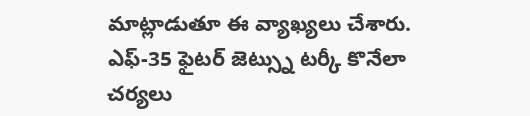మాట్లాడుతూ ఈ వ్యాఖ్యలు చేశారు. ఎఫ్-35 ఫైటర్ జెట్స్ను టర్కీ కొనేలా చర్యలు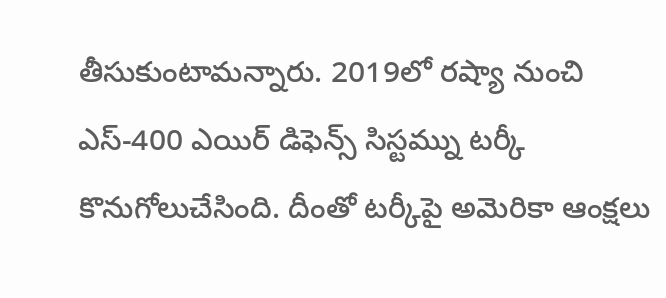తీసుకుంటామన్నారు. 2019లో రష్యా నుంచి ఎస్-400 ఎయిర్ డిఫెన్స్ సిస్టమ్ను టర్కీ కొనుగోలుచేసింది. దీంతో టర్కీపై అమెరికా ఆంక్షలు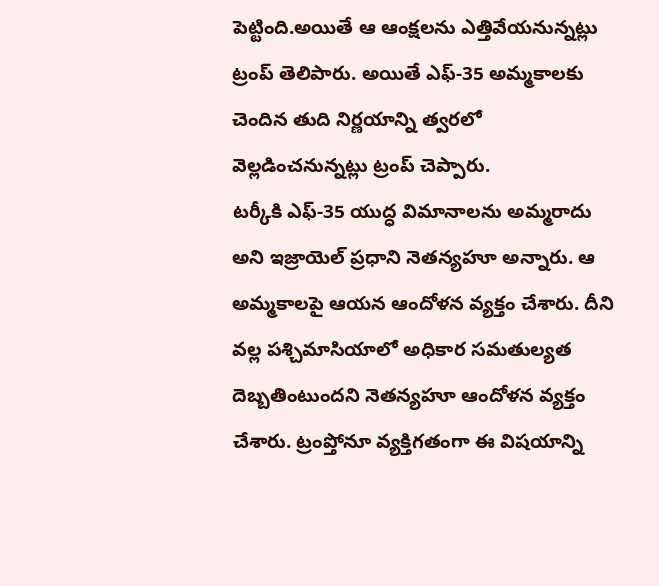పెట్టింది.అయితే ఆ ఆంక్షలను ఎత్తివేయనున్నట్లు ట్రంప్ తెలిపారు. అయితే ఎఫ్-35 అమ్మకాలకు చెందిన తుది నిర్ణయాన్ని త్వరలో వెల్లడించనున్నట్లు ట్రంప్ చెప్పారు.
టర్కీకి ఎఫ్-35 యుద్ధ విమానాలను అమ్మరాదు అని ఇజ్రాయెల్ ప్రధాని నెతన్యహూ అన్నారు. ఆ అమ్మకాలపై ఆయన ఆందోళన వ్యక్తం చేశారు. దీని వల్ల పశ్చిమాసియాలో అధికార సమతుల్యత దెబ్బతింటుందని నెతన్యహూ ఆందోళన వ్యక్తం చేశారు. ట్రంప్తోనూ వ్యక్తిగతంగా ఈ విషయాన్ని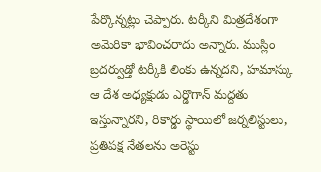పేర్కొన్నట్లు చెప్పారు. టర్కీని మిత్రదేశంగా అమెరికా భావించరాదు అన్నారు. ముస్లిం బ్రదర్వుడ్తో టర్కీకి లింకు ఉన్నదని, హమాస్కు ఆ దేశ అధ్యక్షుడు ఎర్డొగాన్ మద్దతు ఇస్తున్నారని, రికార్డు స్థాయిలో జర్నలిస్టులు, ప్రతిపక్ష నేతలను అరెస్టు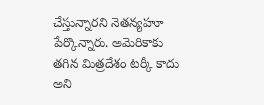చేస్తున్నారని నెతన్యహూ పేర్కొన్నారు. అమెరికాకు తగిన మిత్రదేశం టర్కీ కాదు అని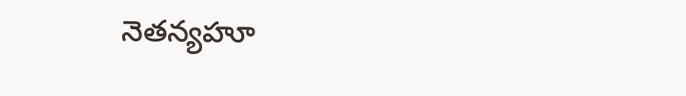నెతన్యహూ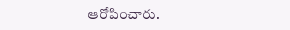ఆరోపించారు.